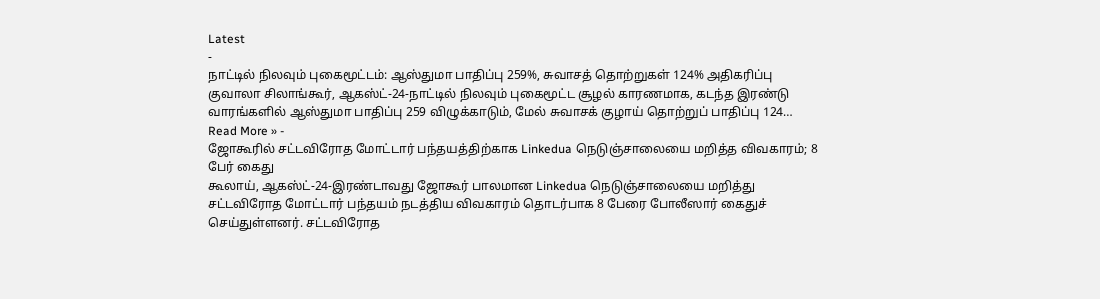Latest
-
நாட்டில் நிலவும் புகைமூட்டம்: ஆஸ்துமா பாதிப்பு 259%, சுவாசத் தொற்றுகள் 124% அதிகரிப்பு
குவாலா சிலாங்கூர், ஆகஸ்ட்-24-நாட்டில் நிலவும் புகைமூட்ட சூழல் காரணமாக, கடந்த இரண்டு வாரங்களில் ஆஸ்துமா பாதிப்பு 259 விழுக்காடும், மேல் சுவாசக் குழாய் தொற்றுப் பாதிப்பு 124…
Read More » -
ஜோகூரில் சட்டவிரோத மோட்டார் பந்தயத்திற்காக Linkedua நெடுஞ்சாலையை மறித்த விவகாரம்; 8 பேர் கைது
கூலாய், ஆகஸ்ட்-24-இரண்டாவது ஜோகூர் பாலமான Linkedua நெடுஞ்சாலையை மறித்து சட்டவிரோத மோட்டார் பந்தயம் நடத்திய விவகாரம் தொடர்பாக 8 பேரை போலீஸார் கைதுச் செய்துள்ளனர். சட்டவிரோத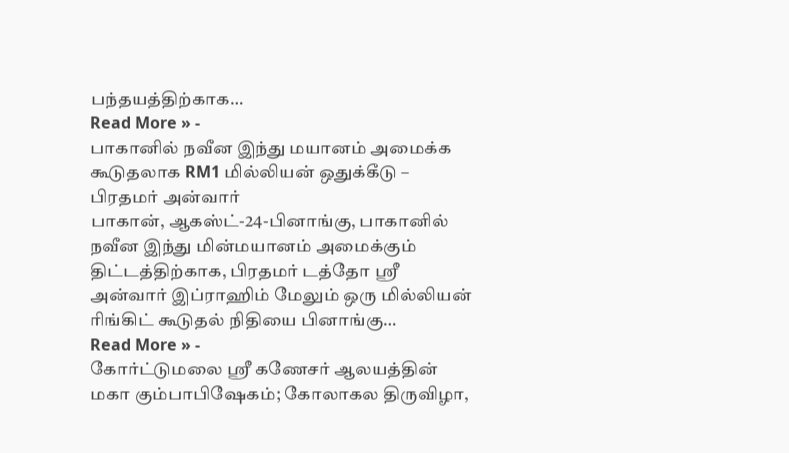பந்தயத்திற்காக…
Read More » -
பாகானில் நவீன இந்து மயானம் அமைக்க கூடுதலாக RM1 மில்லியன் ஒதுக்கீடு – பிரதமர் அன்வார்
பாகான், ஆகஸ்ட்-24-பினாங்கு, பாகானில் நவீன இந்து மின்மயானம் அமைக்கும் திட்டத்திற்காக, பிரதமர் டத்தோ ஶ்ரீ அன்வார் இப்ராஹிம் மேலும் ஒரு மில்லியன் ரிங்கிட் கூடுதல் நிதியை பினாங்கு…
Read More » -
கோர்ட்டுமலை ஸ்ரீ கணேசர் ஆலயத்தின் மகா கும்பாபிஷேகம்; கோலாகல திருவிழா,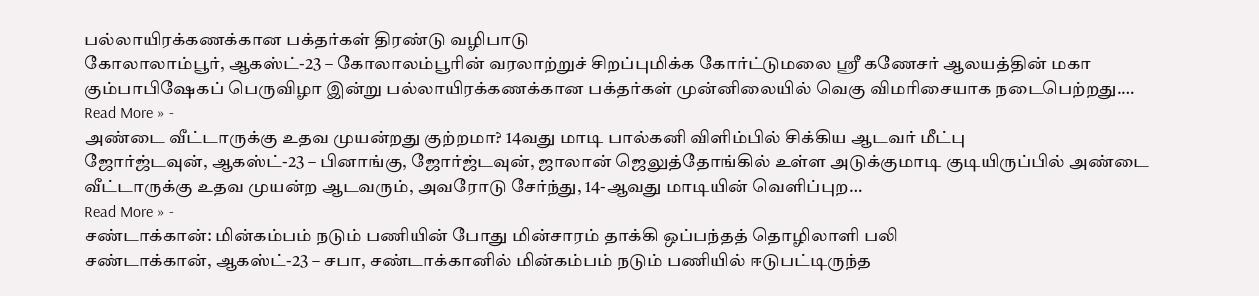பல்லாயிரக்கணக்கான பக்தர்கள் திரண்டு வழிபாடு
கோலாலாம்பூர், ஆகஸ்ட்-23 – கோலாலம்பூரின் வரலாற்றுச் சிறப்புமிக்க கோர்ட்டுமலை ஸ்ரீ கணேசர் ஆலயத்தின் மகா கும்பாபிஷேகப் பெருவிழா இன்று பல்லாயிரக்கணக்கான பக்தர்கள் முன்னிலையில் வெகு விமரிசையாக நடைபெற்றது.…
Read More » -
அண்டை வீட்டாருக்கு உதவ முயன்றது குற்றமா? 14வது மாடி பால்கனி விளிம்பில் சிக்கிய ஆடவர் மீட்பு
ஜோர்ஜ்டவுன், ஆகஸ்ட்-23 – பினாங்கு, ஜோர்ஜ்டவுன், ஜாலான் ஜெலுத்தோங்கில் உள்ள அடுக்குமாடி குடியிருப்பில் அண்டை வீட்டாருக்கு உதவ முயன்ற ஆடவரும், அவரோடு சேர்ந்து, 14-ஆவது மாடியின் வெளிப்புற…
Read More » -
சண்டாக்கான்: மின்கம்பம் நடும் பணியின் போது மின்சாரம் தாக்கி ஒப்பந்தத் தொழிலாளி பலி
சண்டாக்கான், ஆகஸ்ட்-23 – சபா, சண்டாக்கானில் மின்கம்பம் நடும் பணியில் ஈடுபட்டிருந்த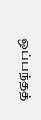ஒப்பந்தத்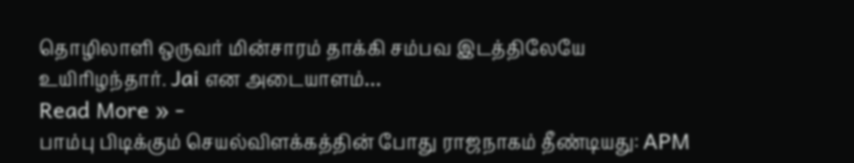தொழிலாளி ஒருவர் மின்சாரம் தாக்கி சம்பவ இடத்திலேயே உயிரிழந்தார். Jai என அடையாளம்…
Read More » -
பாம்பு பிடிக்கும் செயல்விளக்கத்தின் போது ராஜநாகம் தீண்டியது: APM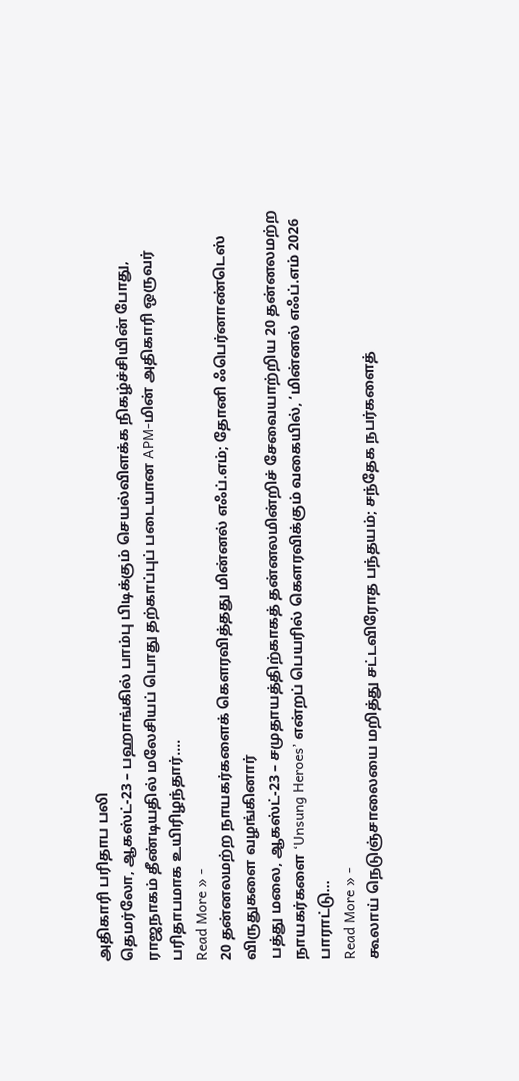அதிகாரி பரிதாப பலி
தெமர்லோ, ஆகஸ்ட்-23 – பஹாங்கில் பாம்பு பிடிக்கும் செயல்விளக்க நிகழ்ச்சியின் போது, ராஜநாகம் தீண்டியதில் மலேசியப் பொது தற்காப்புப் படையான APM-மின் அதிகாரி ஒருவர் பரிதாபமாக உயிரிழந்தார்.…
Read More » -
20 தன்னலமற்ற நாயகர்களைக் கௌரவித்தது மின்னல் எஃப்.எம்; தோனி ஃபெர்னாண்டெஸ் விருதுகளை வழங்கினார்
பத்து மலை, ஆகஸ்ட்-23 – சமுதாயத்திற்காகத் தன்னலமின்றிச் சேவையாற்றிய 20 தன்னலமற்ற நாயகர்களை ‘Unsung Heroes’ என்றப் பெயரில் கௌரவிக்கும் வகையில், ‘மின்னல் எஃப்.எம் 2026 பாராட்டு…
Read More » -
கூலாய் நெடுஞ்சாலையை மறித்து சட்டவிரோத பந்தயம்; சந்தேக நபர்களைத்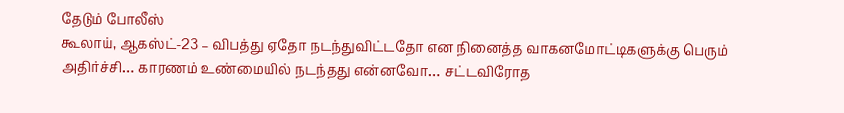தேடும் போலீஸ்
கூலாய், ஆகஸ்ட்-23 – விபத்து ஏதோ நடந்துவிட்டதோ என நினைத்த வாகனமோட்டிகளுக்கு பெரும் அதிர்ச்சி… காரணம் உண்மையில் நடந்தது என்னவோ… சட்டவிரோத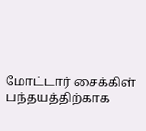மோட்டார் சைக்கிள் பந்தயத்திற்காக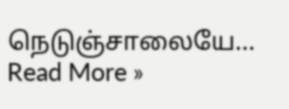நெடுஞ்சாலையே…
Read More »